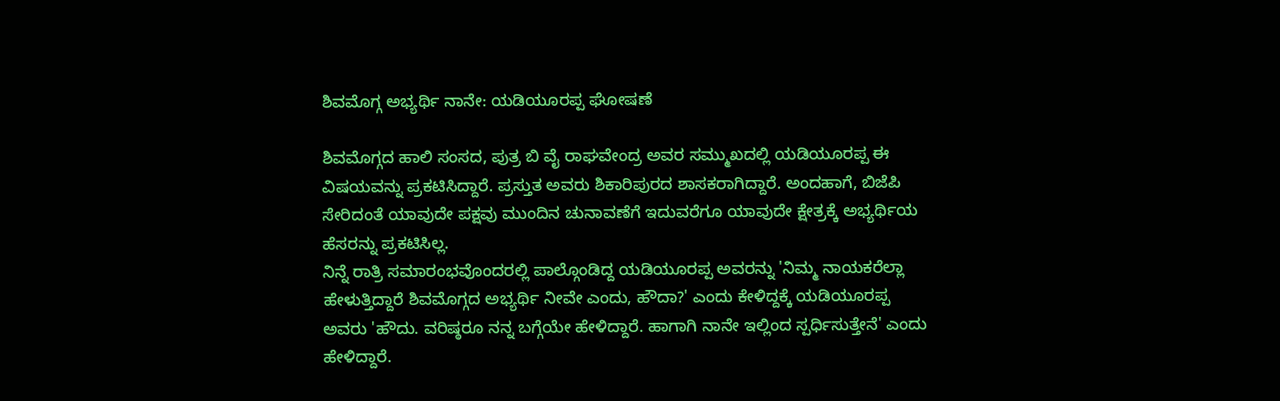ಶಿವಮೊಗ್ಗ ಅಭ್ಯರ್ಥಿ ನಾನೇ: ಯಡಿಯೂರಪ್ಪ ಘೋಷಣೆ

ಶಿವಮೊಗ್ಗದ ಹಾಲಿ ಸಂಸದ, ಪುತ್ರ ಬಿ ವೈ ರಾಘವೇಂದ್ರ ಅವರ ಸಮ್ಮುಖದಲ್ಲಿ ಯಡಿಯೂರಪ್ಪ ಈ ವಿಷಯವನ್ನು ಪ್ರಕಟಿಸಿದ್ದಾರೆ. ಪ್ರಸ್ತುತ ಅವರು ಶಿಕಾರಿಪುರದ ಶಾಸಕರಾಗಿದ್ದಾರೆ. ಅಂದಹಾಗೆ, ಬಿಜೆಪಿ ಸೇರಿದಂತೆ ಯಾವುದೇ ಪಕ್ಷವು ಮುಂದಿನ ಚುನಾವಣೆಗೆ ಇದುವರೆಗೂ ಯಾವುದೇ ಕ್ಷೇತ್ರಕ್ಕೆ ಅಭ್ಯರ್ಥಿಯ ಹೆಸರನ್ನು ಪ್ರಕಟಿಸಿಲ್ಲ.
ನಿನ್ನೆ ರಾತ್ರಿ ಸಮಾರಂಭವೊಂದರಲ್ಲಿ ಪಾಲ್ಗೊಂಡಿದ್ದ ಯಡಿಯೂರಪ್ಪ ಅವರನ್ನು 'ನಿಮ್ಮ ನಾಯಕರೆಲ್ಲಾ ಹೇಳುತ್ತಿದ್ದಾರೆ ಶಿವಮೊಗ್ಗದ ಅಭ್ಯರ್ಥಿ ನೀವೇ ಎಂದು, ಹೌದಾ?' ಎಂದು ಕೇಳಿದ್ದಕ್ಕೆ ಯಡಿಯೂರಪ್ಪ ಅವರು 'ಹೌದು. ವರಿಷ್ಠರೂ ನನ್ನ ಬಗ್ಗೆಯೇ ಹೇಳಿದ್ದಾರೆ. ಹಾಗಾಗಿ ನಾನೇ ಇಲ್ಲಿಂದ ಸ್ಪರ್ಧಿಸುತ್ತೇನೆ' ಎಂದು ಹೇಳಿದ್ದಾರೆ.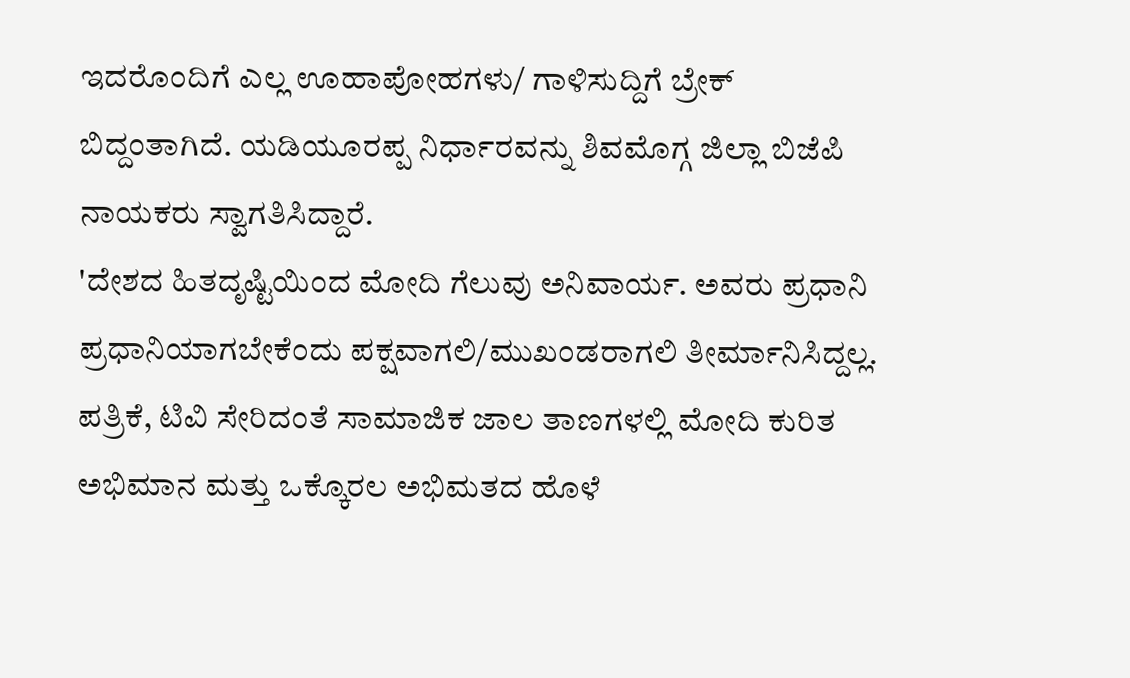ಇದರೊಂದಿಗೆ ಎಲ್ಲ ಊಹಾಪೋಹಗಳು/ ಗಾಳಿಸುದ್ದಿಗೆ ಬ್ರೇಕ್ ಬಿದ್ದಂತಾಗಿದೆ. ಯಡಿಯೂರಪ್ಪ ನಿರ್ಧಾರವನ್ನು ಶಿವಮೊಗ್ಗ ಜಿಲ್ಲಾ ಬಿಜೆಪಿ ನಾಯಕರು ಸ್ವಾಗತಿಸಿದ್ದಾರೆ.
'ದೇಶದ ಹಿತದೃಷ್ಟಿಯಿಂದ ಮೋದಿ ಗೆಲುವು ಅನಿವಾರ್ಯ. ಅವರು ಪ್ರಧಾನಿ ಪ್ರಧಾನಿಯಾಗಬೇಕೆಂದು ಪಕ್ಷವಾಗಲಿ/ಮುಖಂಡರಾಗಲಿ ತೀರ್ಮಾನಿಸಿದ್ದಲ್ಲ. ಪತ್ರಿಕೆ, ಟಿವಿ ಸೇರಿದಂತೆ ಸಾಮಾಜಿಕ ಜಾಲ ತಾಣಗಳಲ್ಲಿ ಮೋದಿ ಕುರಿತ ಅಭಿಮಾನ ಮತ್ತು ಒಕ್ಕೊರಲ ಅಭಿಮತದ ಹೊಳೆ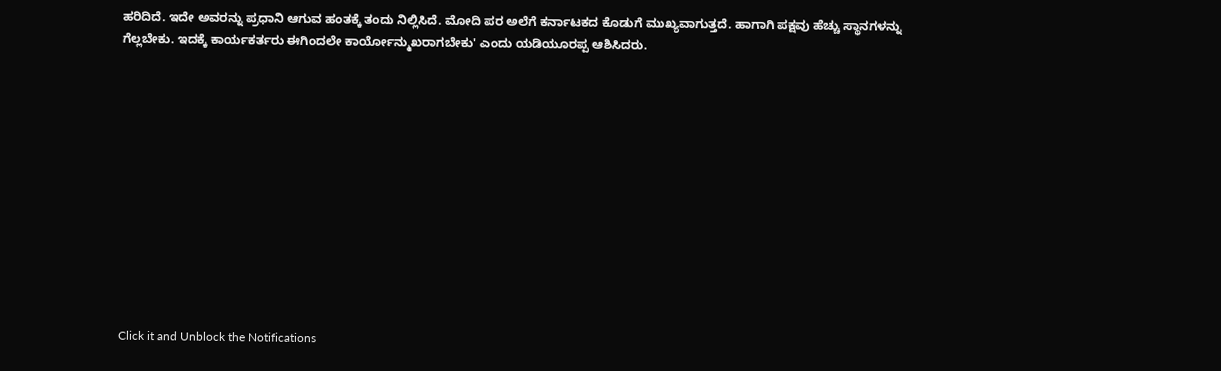ಹರಿದಿದೆ. ಇದೇ ಅವರನ್ನು ಪ್ರಧಾನಿ ಆಗುವ ಹಂತಕ್ಕೆ ತಂದು ನಿಲ್ಲಿಸಿದೆ. ಮೋದಿ ಪರ ಅಲೆಗೆ ಕರ್ನಾಟಕದ ಕೊಡುಗೆ ಮುಖ್ಯವಾಗುತ್ತದೆ. ಹಾಗಾಗಿ ಪಕ್ಷವು ಹೆಚ್ಚು ಸ್ಥಾನಗಳನ್ನು ಗೆಲ್ಲಬೇಕು. ಇದಕ್ಕೆ ಕಾರ್ಯಕರ್ತರು ಈಗಿಂದಲೇ ಕಾರ್ಯೋನ್ಮುಖರಾಗಬೇಕು' ಎಂದು ಯಡಿಯೂರಪ್ಪ ಆಶಿಸಿದರು.












Click it and Unblock the Notifications